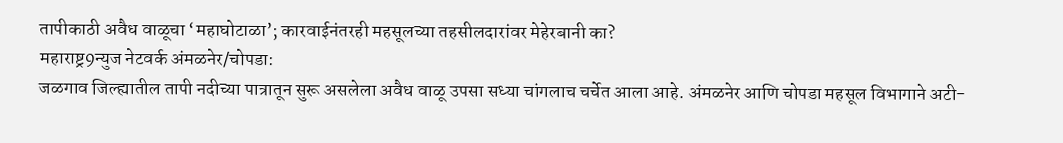तापीकाठी अवैध वाळूचा ‘महाघोटाळा’; कारवाईनंतरही महसूलच्या तहसीलदारांवर मेहेरबानी का?
महाराष्ट्र9न्युज नेटवर्क अंमळनेर/चोपडा:
जळगाव जिल्ह्यातील तापी नदीच्या पात्रातून सुरू असलेला अवैध वाळू उपसा सध्या चांगलाच चर्चेत आला आहे. अंमळनेर आणि चोपडा महसूल विभागाने अटी-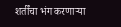शर्तींचा भंग करणाऱ्या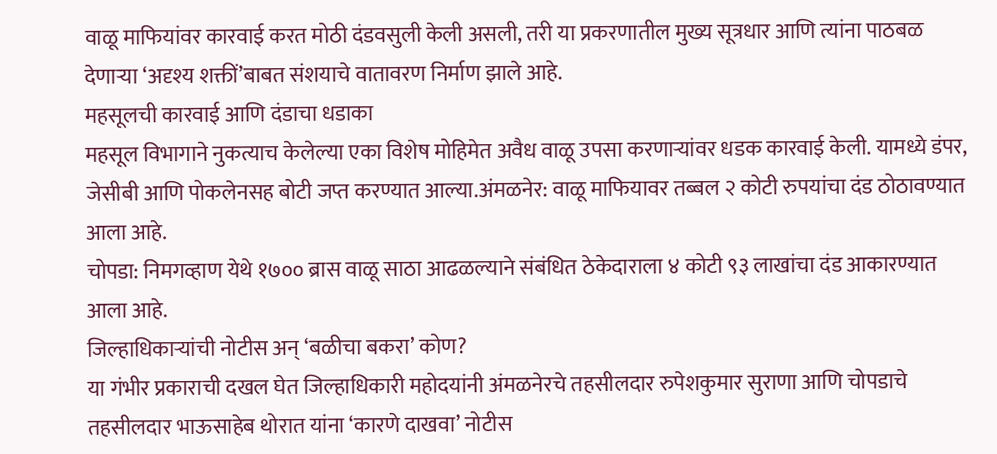वाळू माफियांवर कारवाई करत मोठी दंडवसुली केली असली, तरी या प्रकरणातील मुख्य सूत्रधार आणि त्यांना पाठबळ देणाऱ्या ‘अदृश्य शक्तीं’बाबत संशयाचे वातावरण निर्माण झाले आहे.
महसूलची कारवाई आणि दंडाचा धडाका
महसूल विभागाने नुकत्याच केलेल्या एका विशेष मोहिमेत अवैध वाळू उपसा करणाऱ्यांवर धडक कारवाई केली. यामध्ये डंपर, जेसीबी आणि पोकलेनसह बोटी जप्त करण्यात आल्या.अंमळनेर: वाळू माफियावर तब्बल २ कोटी रुपयांचा दंड ठोठावण्यात आला आहे.
चोपडा: निमगव्हाण येथे १७०० ब्रास वाळू साठा आढळल्याने संबंधित ठेकेदाराला ४ कोटी ९३ लाखांचा दंड आकारण्यात आला आहे.
जिल्हाधिकाऱ्यांची नोटीस अन् ‘बळीचा बकरा’ कोण?
या गंभीर प्रकाराची दखल घेत जिल्हाधिकारी महोदयांनी अंमळनेरचे तहसीलदार रुपेशकुमार सुराणा आणि चोपडाचे तहसीलदार भाऊसाहेब थोरात यांना ‘कारणे दाखवा’ नोटीस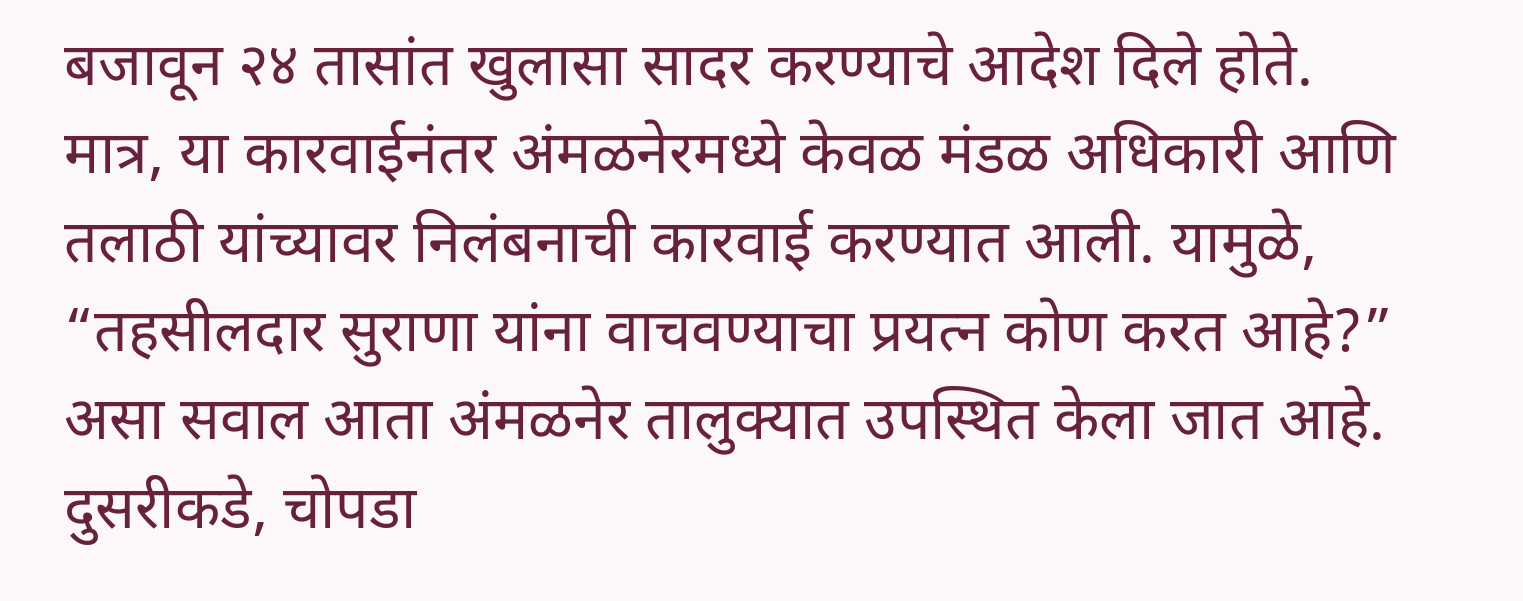बजावून २४ तासांत खुलासा सादर करण्याचे आदेश दिले होते.
मात्र, या कारवाईनंतर अंमळनेरमध्ये केवळ मंडळ अधिकारी आणि तलाठी यांच्यावर निलंबनाची कारवाई करण्यात आली. यामुळे, “तहसीलदार सुराणा यांना वाचवण्याचा प्रयत्न कोण करत आहे?” असा सवाल आता अंमळनेर तालुक्यात उपस्थित केला जात आहे. दुसरीकडे, चोपडा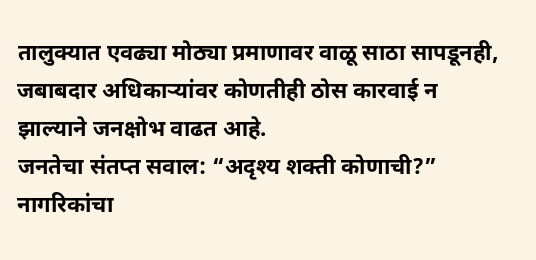तालुक्यात एवढ्या मोठ्या प्रमाणावर वाळू साठा सापडूनही, जबाबदार अधिकाऱ्यांवर कोणतीही ठोस कारवाई न झाल्याने जनक्षोभ वाढत आहे.
जनतेचा संतप्त सवाल: “अदृश्य शक्ती कोणाची?”
नागरिकांचा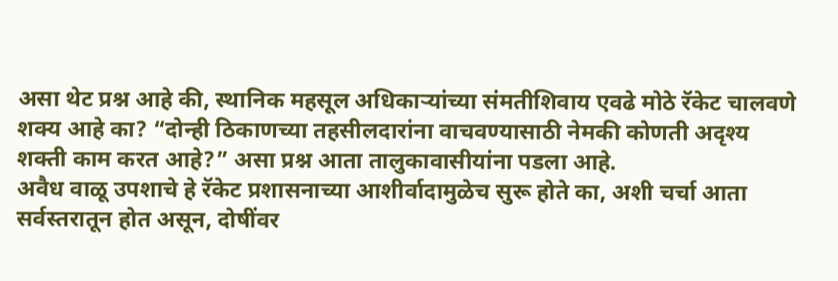असा थेट प्रश्न आहे की, स्थानिक महसूल अधिकाऱ्यांच्या संमतीशिवाय एवढे मोठे रॅकेट चालवणे शक्य आहे का? “दोन्ही ठिकाणच्या तहसीलदारांना वाचवण्यासाठी नेमकी कोणती अदृश्य शक्ती काम करत आहे?” असा प्रश्न आता तालुकावासीयांना पडला आहे.
अवैध वाळू उपशाचे हे रॅकेट प्रशासनाच्या आशीर्वादामुळेच सुरू होते का, अशी चर्चा आता सर्वस्तरातून होत असून, दोषींवर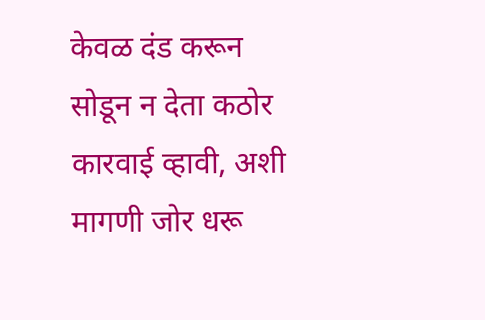केवळ दंड करून सोडून न देता कठोर कारवाई व्हावी, अशी मागणी जोर धरू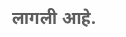लागली आहे.